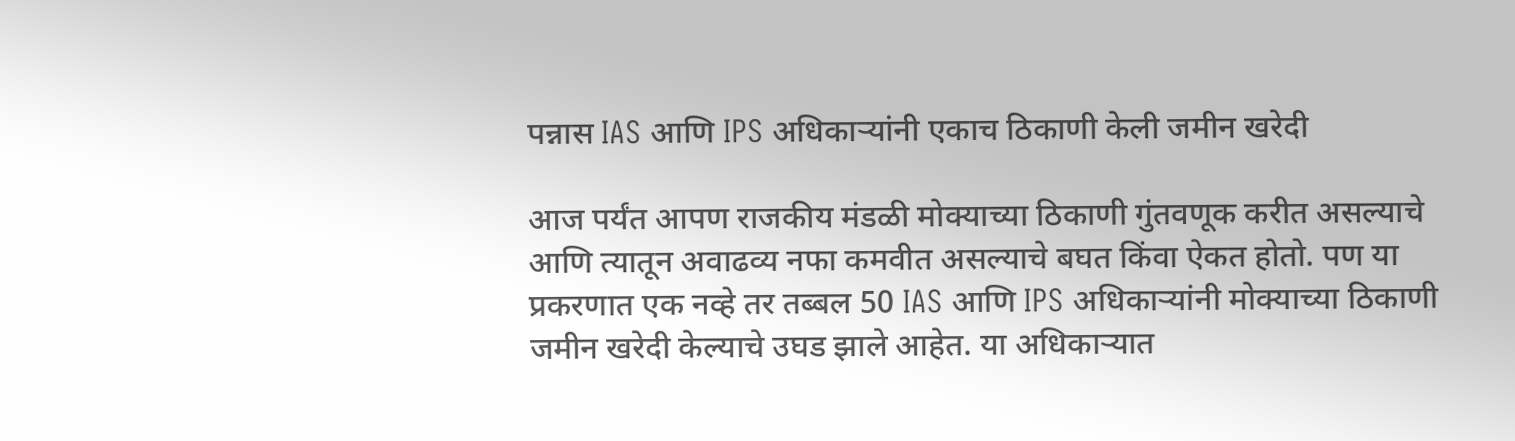पन्नास IAS आणि IPS अधिकाऱ्यांनी एकाच ठिकाणी केली जमीन खरेदी

आज पर्यंत आपण राजकीय मंडळी मोक्याच्या ठिकाणी गुंतवणूक करीत असल्याचे आणि त्यातून अवाढव्य नफा कमवीत असल्याचे बघत किंवा ऐकत होतो. पण या प्रकरणात एक नव्हे तर तब्बल 50 IAS आणि IPS अधिकाऱ्यांनी मोक्याच्या ठिकाणी जमीन खरेदी केल्याचे उघड झाले आहेत. या अधिकाऱ्यात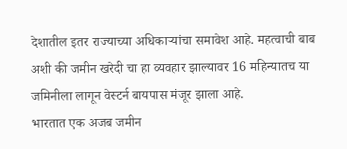देशातील इतर राज्याच्या अधिकाऱ्यांचा समावेश आहे. महत्वाची बाब अशी की जमीन खरेदी चा हा व्यवहार झाल्यावर 16 महिन्यातच या जमिनीला लागून वेस्टर्न बायपास मंजूर झाला आहे.
भारतात एक अजब जमीन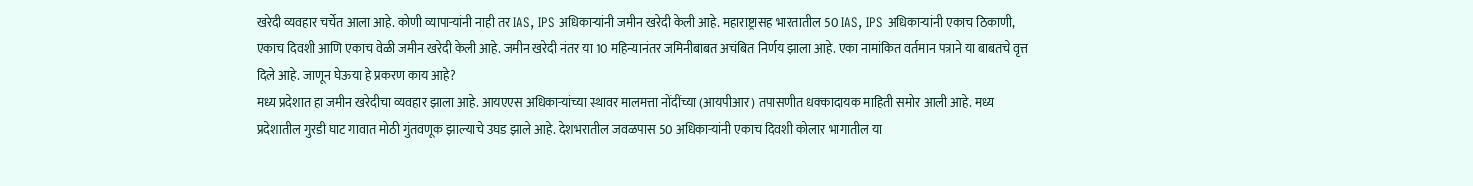खरेदी व्यवहार चर्चेत आला आहे. कोणी व्यापाऱ्यांनी नाही तर IAS, IPS अधिकाऱ्यांनी जमीन खरेदी केली आहे. महाराष्ट्रासह भारतातील 50 IAS, IPS अधिकाऱ्यांनी एकाच ठिकाणी, एकाच दिवशी आणि एकाच वेळी जमीन खरेदी केली आहे. जमीन खरेदी नंतर या 10 महिन्यानंतर जमिनीबाबत अचंबित निर्णय झाला आहे. एका नामांकित वर्तमान पत्राने या बाबतचे वृत्त दिले आहे. जाणून घेऊया हे प्रकरण काय आहे?
मध्य प्रदेशात हा जमीन खरेदीचा व्यवहार झाला आहे. आयएएस अधिकाऱ्यांच्या स्थावर मालमत्ता नोंदींच्या (आयपीआर) तपासणीत धक्कादायक माहिती समोर आली आहे. मध्य प्रदेशातील गुरडी घाट गावात मोठी गुंतवणूक झाल्याचे उघड झाले आहे. देशभरातील जवळपास 50 अधिकाऱ्यांनी एकाच दिवशी कोलार भागातील या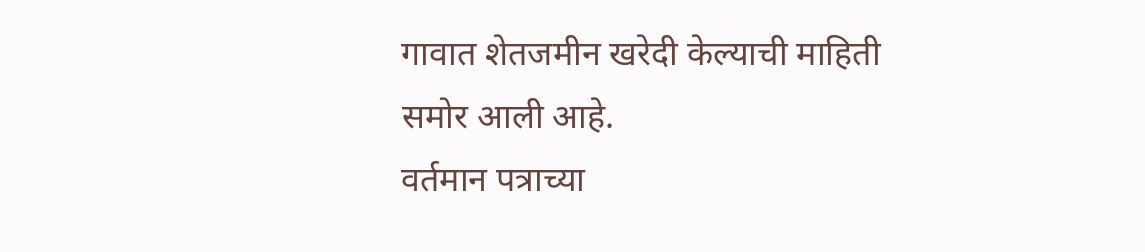गावात शेतजमीन खरेदी केल्याची माहिती समोर आली आहे.
वर्तमान पत्राच्या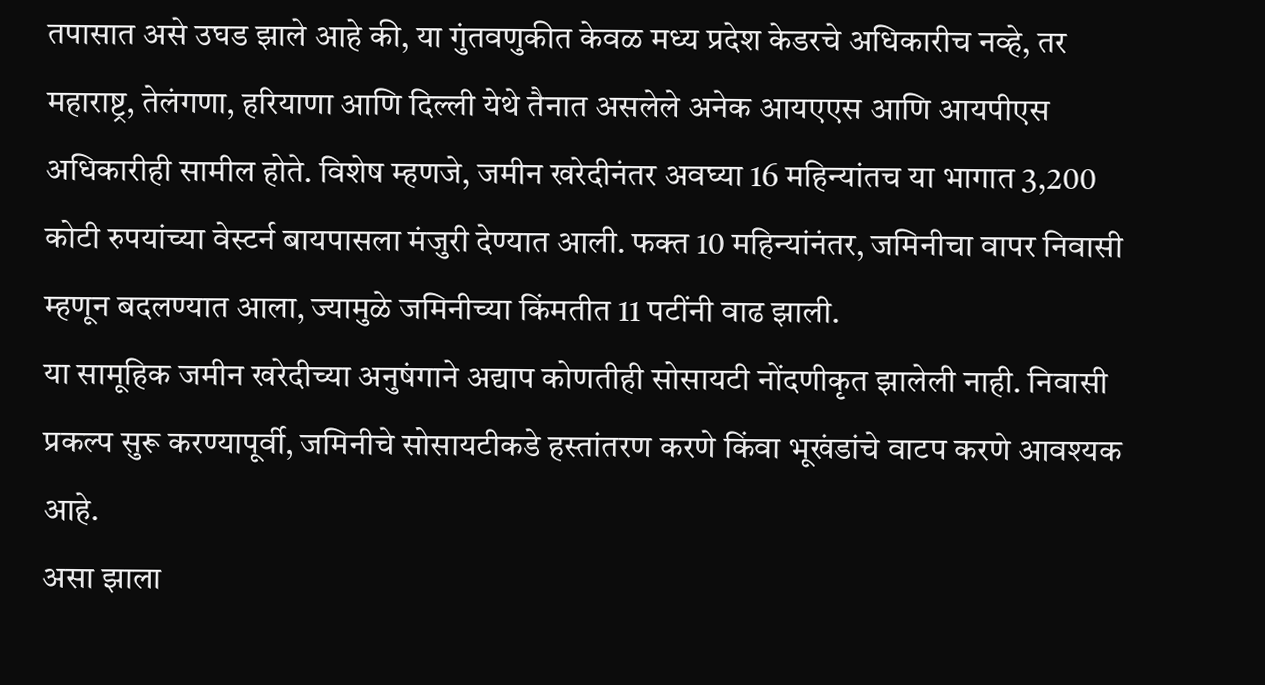तपासात असे उघड झाले आहे की, या गुंतवणुकीत केवळ मध्य प्रदेश केडरचे अधिकारीच नव्हे, तर महाराष्ट्र, तेलंगणा, हरियाणा आणि दिल्ली येथे तैनात असलेले अनेक आयएएस आणि आयपीएस अधिकारीही सामील होते. विशेष म्हणजे, जमीन खरेदीनंतर अवघ्या 16 महिन्यांतच या भागात 3,200 कोटी रुपयांच्या वेस्टर्न बायपासला मंजुरी देण्यात आली. फक्त 10 महिन्यांनंतर, जमिनीचा वापर निवासी म्हणून बदलण्यात आला, ज्यामुळे जमिनीच्या किंमतीत 11 पटींनी वाढ झाली.
या सामूहिक जमीन खरेदीच्या अनुषंगाने अद्याप कोणतीही सोसायटी नोंदणीकृत झालेली नाही. निवासी प्रकल्प सुरू करण्यापूर्वी, जमिनीचे सोसायटीकडे हस्तांतरण करणे किंवा भूखंडांचे वाटप करणे आवश्यक आहे.
असा झाला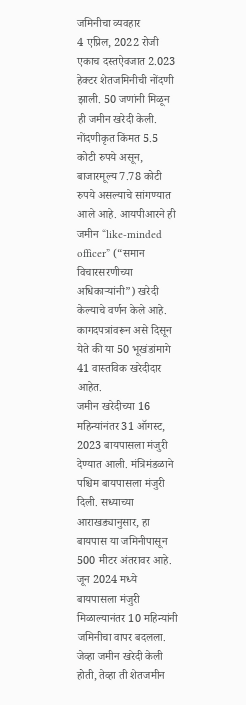जमिनीचा व्यवहार
4 एप्रिल, 2022 रोजी एकाच दस्तऐवजात 2.023 हेक्टर शेतजमिनीची नोंदणी झाली. 50 जणांनी मिळून ही जमीन खरेदी केली. नोंदणीकृत किंमत 5.5 कोटी रुपये असून, बाजारमूल्य 7.78 कोटी रुपये असल्याचे सांगण्यात आले आहे. आयपीआरने ही जमीन “like-minded officer” (“समान विचारसरणीच्या अधिकाऱ्यांनी”) खरेदी केल्याचे वर्णन केले आहे. कागदपत्रांवरून असे दिसून येते की या 50 भूखंडांमागे 41 वास्तविक खरेदीदार आहेत.
जमीन खरेदीच्या 16 महिन्यांनंतर 31 ऑगस्ट, 2023 बायपासला मंजुरी देण्यात आली. मंत्रिमंडळाने पश्चिम बायपासला मंजुरी दिली. सध्याच्या आराखड्यानुसार, हा बायपास या जमिनीपासून 500 मीटर अंतरावर आहे.
जून 2024 मध्ये बायपासला मंजुरी मिळाल्यानंतर 10 महिन्यांनी जमिनीचा वापर बदलला. जेव्हा जमीन खरेदी केली होती, तेव्हा ती शेतजमीन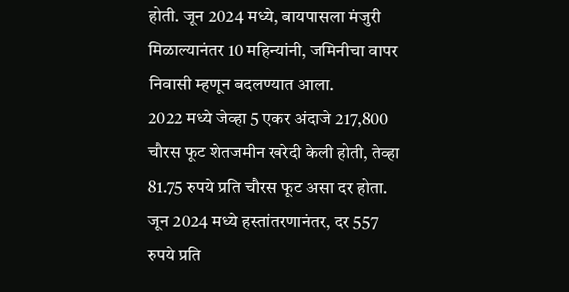होती. जून 2024 मध्ये, बायपासला मंजुरी मिळाल्यानंतर 10 महिन्यांनी, जमिनीचा वापर निवासी म्हणून बदलण्यात आला.
2022 मध्ये जेव्हा 5 एकर अंदाजे 217,800 चौरस फूट शेतजमीन खरेदी केली होती, तेव्हा 81.75 रुपये प्रति चौरस फूट असा दर होता. जून 2024 मध्ये हस्तांतरणानंतर, दर 557 रुपये प्रति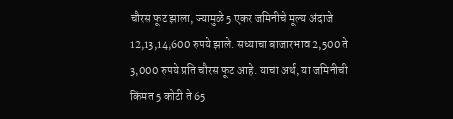चौरस फूट झाला, ज्यामुळे 5 एकर जमिनीचे मूल्य अंदाजे 12,13,14,600 रुपये झाले. सध्याचा बाजारभाव 2,500 ते 3,000 रुपये प्रति चौरस फूट आहे. याचा अर्थ, या जमिनीची किंमत 5 कोटी ते 65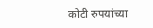कोटी रुपयांच्या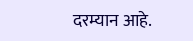दरम्यान आहे.